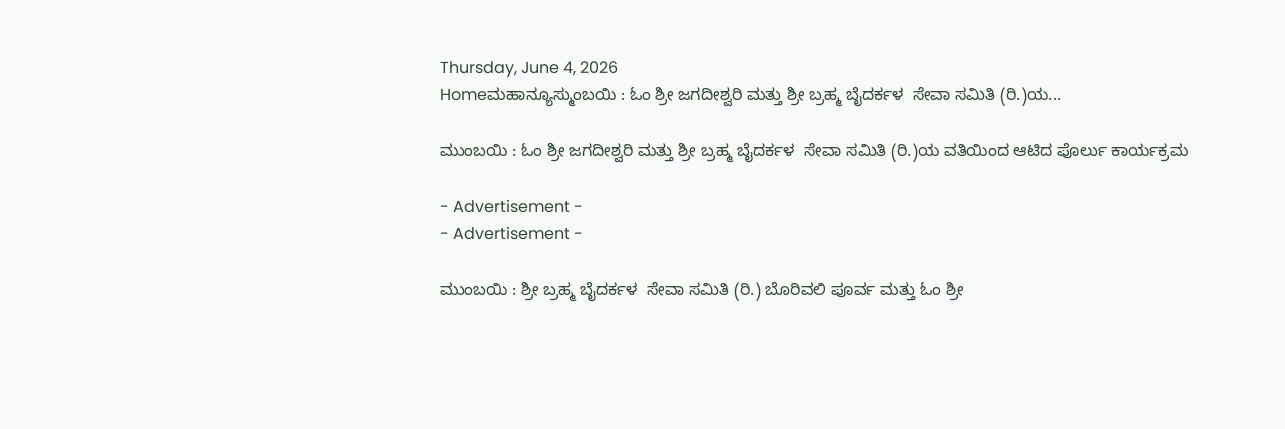Thursday, June 4, 2026
Homeಮಹಾನ್ಯೂಸ್ಮುಂಬಯಿ : ಓಂ ಶ್ರೀ ಜಗದೀಶ್ವರಿ ಮತ್ತು ಶ್ರೀ ಬ್ರಹ್ಮ ಬೈದರ್ಕಳ  ಸೇವಾ ಸಮಿತಿ (ರಿ.)ಯ...

ಮುಂಬಯಿ : ಓಂ ಶ್ರೀ ಜಗದೀಶ್ವರಿ ಮತ್ತು ಶ್ರೀ ಬ್ರಹ್ಮ ಬೈದರ್ಕಳ  ಸೇವಾ ಸಮಿತಿ (ರಿ.)ಯ ವತಿಯಿಂದ ಆಟಿದ ಪೊರ್ಲು ಕಾರ್ಯಕ್ರಮ

- Advertisement -
- Advertisement -

ಮುಂಬಯಿ : ಶ್ರೀ ಬ್ರಹ್ಮ ಬೈದರ್ಕಳ  ಸೇವಾ ಸಮಿತಿ (ರಿ.) ಬೊರಿವಲಿ ಪೂರ್ವ ಮತ್ತು ಓಂ ಶ್ರೀ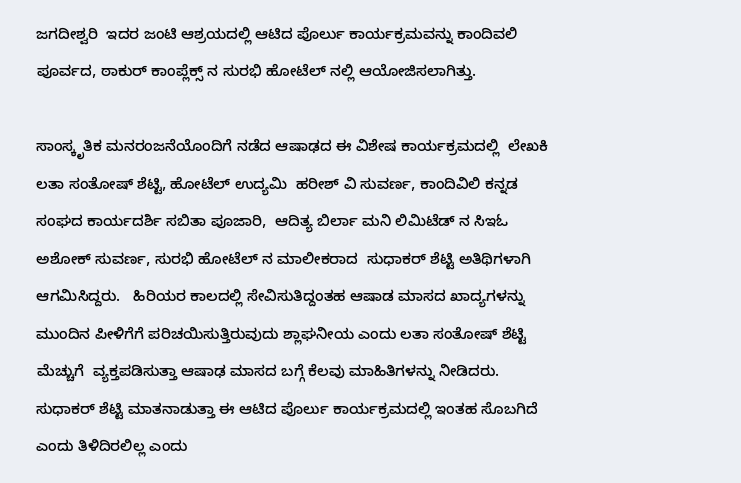ಜಗದೀಶ್ವರಿ  ಇದರ ಜಂಟಿ ಆಶ್ರಯದಲ್ಲಿ ಆಟಿದ ಪೊರ್ಲು ಕಾರ್ಯಕ್ರಮವನ್ನು ಕಾಂದಿವಲಿ ಪೂರ್ವದ, ಠಾಕುರ್ ಕಾಂಪ್ಲೆಕ್ಸ್ ನ ಸುರಭಿ ಹೋಟೆಲ್ ನಲ್ಲಿ ಆಯೋಜಿಸಲಾಗಿತ್ತು.

ಸಾಂಸ್ಕೃತಿಕ ಮನರಂಜನೆಯೊಂದಿಗೆ ನಡೆದ ಆಷಾಢದ ಈ ವಿಶೇಷ ಕಾರ್ಯಕ್ರಮದಲ್ಲಿ  ಲೇಖಕಿ ಲತಾ ಸಂತೋಷ್ ಶೆಟ್ಟಿ, ಹೋಟೆಲ್ ಉದ್ಯಮಿ  ಹರೀಶ್ ವಿ ಸುವರ್ಣ, ಕಾಂದಿವಿಲಿ ಕನ್ನಡ ಸಂಘದ ಕಾರ್ಯದರ್ಶಿ ಸಬಿತಾ ಪೂಜಾರಿ,  ಆದಿತ್ಯ ಬಿರ್ಲಾ ಮನಿ ಲಿಮಿಟೆಡ್ ನ ಸಿಇಓ ಅಶೋಕ್ ಸುವರ್ಣ, ಸುರಭಿ ಹೋಟೆಲ್ ನ ಮಾಲೀಕರಾದ  ಸುಧಾಕರ್ ಶೆಟ್ಟಿ ಅತಿಥಿಗಳಾಗಿ ಆಗಮಿಸಿದ್ದರು.   ಹಿರಿಯರ ಕಾಲದಲ್ಲಿ ಸೇವಿಸುತಿದ್ದಂತಹ ಆಷಾಡ ಮಾಸದ ಖಾದ್ಯಗಳನ್ನು ಮುಂದಿನ ಪೀಳಿಗೆಗೆ ಪರಿಚಯಿಸುತ್ತಿರುವುದು ಶ್ಲಾಘನೀಯ ಎಂದು ಲತಾ ಸಂತೋಷ್ ಶೆಟ್ಟಿ ಮೆಚ್ಚುಗೆ  ವ್ಯಕ್ತಪಡಿಸುತ್ತಾ ಆಷಾಢ ಮಾಸದ ಬಗ್ಗೆ ಕೆಲವು ಮಾಹಿತಿಗಳನ್ನು ನೀಡಿದರು. ಸುಧಾಕರ್ ಶೆಟ್ಟಿ ಮಾತನಾಡುತ್ತಾ ಈ ಆಟಿದ ಪೊರ್ಲು ಕಾರ್ಯಕ್ರಮದಲ್ಲಿ ಇಂತಹ ಸೊಬಗಿದೆ ಎಂದು ತಿಳಿದಿರಲಿಲ್ಲ ಎಂದು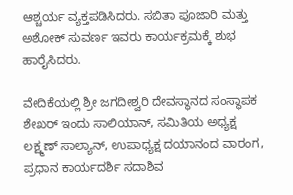ಆಶ್ಚರ್ಯ ವ್ಯಕ್ತಪಡಿಸಿದರು. ಸಬಿತಾ ಪೂಜಾರಿ ಮತ್ತು ಅಶೋಕ್ ಸುವರ್ಣ ಇವರು ಕಾರ್ಯಕ್ರಮಕ್ಕೆ ಶುಭ ಹಾರೈಸಿದರು.

ವೇದಿಕೆಯಲ್ಲಿ ಶ್ರೀ ಜಗದೀಶ್ವರಿ ದೇವಸ್ಥಾನದ ಸಂಸ್ಥಾಪಕ ಶೇಖರ್ ಇಂದು ಸಾಲಿಯಾನ್, ಸಮಿತಿಯ ಅಧ್ಯಕ್ಷ  ಲಕ್ಷ್ಮಣ್ ಸಾಲ್ಯಾನ್, ಉಪಾಧ್ಯಕ್ಷ ದಯಾನಂದ ವಾರಂಗ, ಪ್ರಧಾನ ಕಾರ್ಯದರ್ಶಿ ಸದಾಶಿವ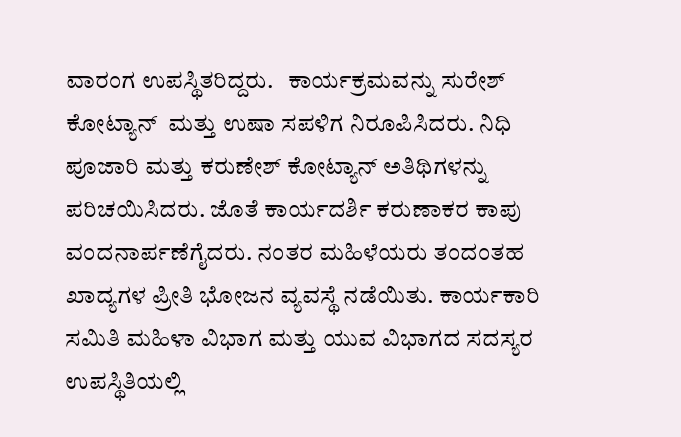ವಾರಂಗ ಉಪಸ್ಥಿತರಿದ್ದರು.   ಕಾರ್ಯಕ್ರಮವನ್ನು ಸುರೇಶ್ ಕೋಟ್ಯಾನ್  ಮತ್ತು ಉಷಾ ಸಪಳಿಗ ನಿರೂಪಿಸಿದರು. ನಿಧಿ ಪೂಜಾರಿ ಮತ್ತು ಕರುಣೇಶ್ ಕೋಟ್ಯಾನ್ ಅತಿಥಿಗಳನ್ನು ಪರಿಚಯಿಸಿದರು. ಜೊತೆ ಕಾರ್ಯದರ್ಶಿ ಕರುಣಾಕರ ಕಾಪು ವಂದನಾರ್ಪಣೆಗೈದರು. ನಂತರ ಮಹಿಳೆಯರು ತಂದಂತಹ ಖಾದ್ಯಗಳ ಪ್ರೀತಿ ಭೋಜನ ವ್ಯವಸ್ಥೆ ನಡೆಯಿತು. ಕಾರ್ಯಕಾರಿ ಸಮಿತಿ ಮಹಿಳಾ ವಿಭಾಗ ಮತ್ತು ಯುವ ವಿಭಾಗದ ಸದಸ್ಯರ ಉಪಸ್ಥಿತಿಯಲ್ಲಿ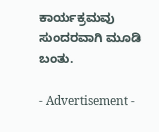ಕಾರ್ಯಕ್ರಮವು ಸುಂದರವಾಗಿ ಮೂಡಿ ಬಂತು.

- Advertisement -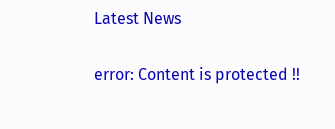Latest News

error: Content is protected !!